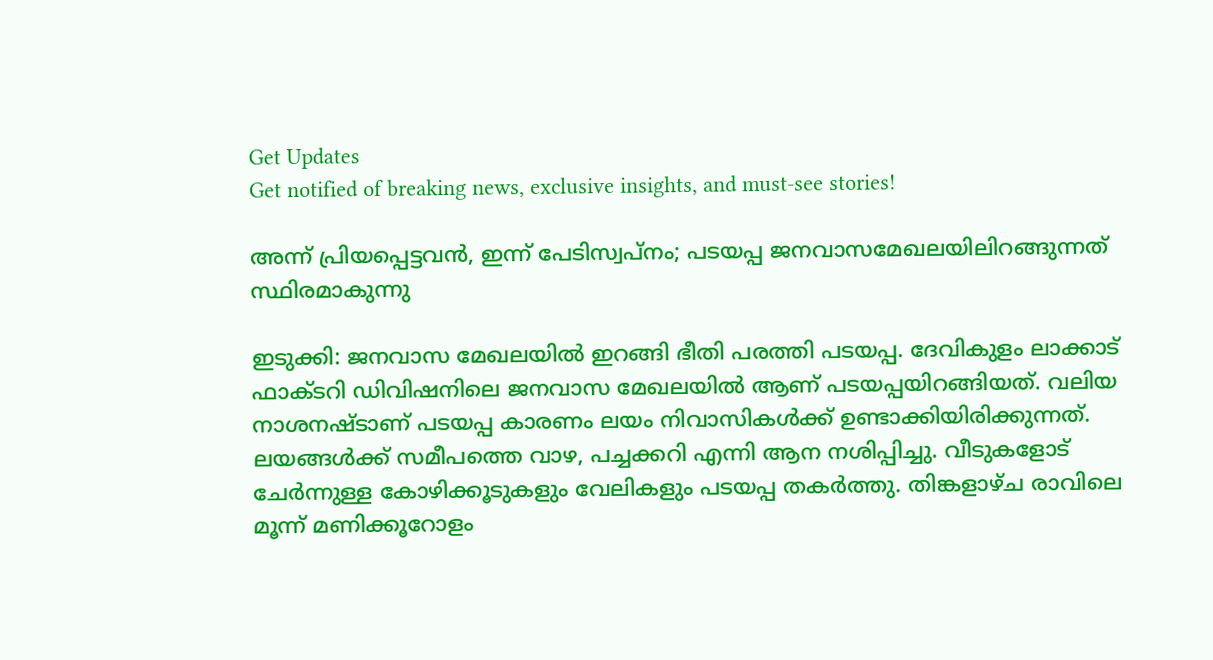Get Updates
Get notified of breaking news, exclusive insights, and must-see stories!

അന്ന് പ്രിയപ്പെട്ടവന്‍, ഇന്ന് പേടിസ്വപ്നം; പടയപ്പ ജനവാസമേഖലയിലിറങ്ങുന്നത് സ്ഥിരമാകുന്നു

ഇടുക്കി: ജനവാസ മേഖലയില്‍ ഇറങ്ങി ഭീതി പരത്തി പടയപ്പ. ദേവികുളം ലാക്കാട് ഫാക്ടറി ഡിവിഷനിലെ ജനവാസ മേഖലയില്‍ ആണ് പടയപ്പയിറങ്ങിയത്. വലിയ നാശനഷ്ടാണ് പടയപ്പ കാരണം ലയം നിവാസികള്‍ക്ക് ഉണ്ടാക്കിയിരിക്കുന്നത്. ലയങ്ങള്‍ക്ക് സമീപത്തെ വാഴ, പച്ചക്കറി എന്നി ആന നശിപ്പിച്ചു. വീടുകളോട് ചേര്‍ന്നുള്ള കോഴിക്കൂടുകളും വേലികളും പടയപ്പ തകര്‍ത്തു. തിങ്കളാഴ്ച രാവിലെ മൂന്ന് മണിക്കൂറോളം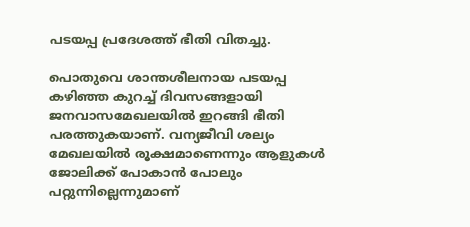പടയപ്പ പ്രദേശത്ത് ഭീതി വിതച്ചു.

പൊതുവെ ശാന്തശീലനായ പടയപ്പ കഴിഞ്ഞ കുറച്ച് ദിവസങ്ങളായി ജനവാസമേഖലയില്‍ ഇറങ്ങി ഭീതി പരത്തുകയാണ്. വന്യജീവി ശല്യം മേഖലയില്‍ രൂക്ഷമാണെന്നും ആളുകള്‍ ജോലിക്ക് പോകാന്‍ പോലും പറ്റുന്നില്ലെന്നുമാണ്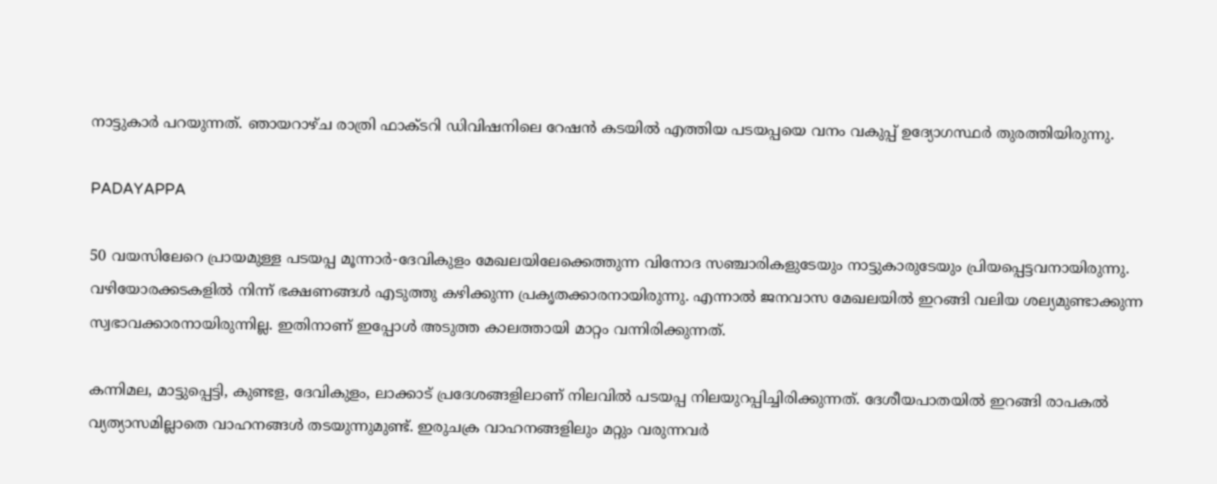നാട്ടുകാര്‍ പറയുന്നത്. ഞായറാഴ്ച രാത്രി ഫാക്ടറി ഡിവിഷനിലെ റേഷന്‍ കടയില്‍ എത്തിയ പടയപ്പയെ വനം വകുപ്പ് ഉദ്യോഗസ്ഥര്‍ തുരത്തിയിരുന്നു.

PADAYAPPA

50 വയസിലേറെ പ്രായമുള്ള പടയപ്പ മൂന്നാര്‍-ദേവികുളം മേഖലയിലേക്കെത്തുന്ന വിനോദ സഞ്ചാരികളുടേയും നാട്ടുകാരുടേയും പ്രിയപ്പെട്ടവനായിരുന്നു. വഴിയോരക്കടകളില്‍ നിന്ന് ഭക്ഷണങ്ങള്‍ എടുത്തു കഴിക്കുന്ന പ്രകൃതക്കാരനായിരുന്നു. എന്നാല്‍ ജനവാസ മേഖലയില്‍ ഇറങ്ങി വലിയ ശല്യമുണ്ടാക്കുന്ന സ്വഭാവക്കാരനായിരുന്നില്ല. ഇതിനാണ് ഇപ്പോള്‍ അടുത്ത കാലത്തായി മാറ്റം വന്നിരിക്കുന്നത്.

കന്നിമല, മാട്ടുപ്പെട്ടി, കുണ്ടള, ദേവികുളം, ലാക്കാട് പ്രദേശങ്ങളിലാണ് നിലവില്‍ പടയപ്പ നിലയുറപ്പിച്ചിരിക്കുന്നത്. ദേശീയപാതയില്‍ ഇറങ്ങി രാപകല്‍ വ്യത്യാസമില്ലാതെ വാഹനങ്ങള്‍ തടയുന്നുമുണ്ട്. ഇരുചക്ര വാഹനങ്ങളിലും മറ്റും വരുന്നവര്‍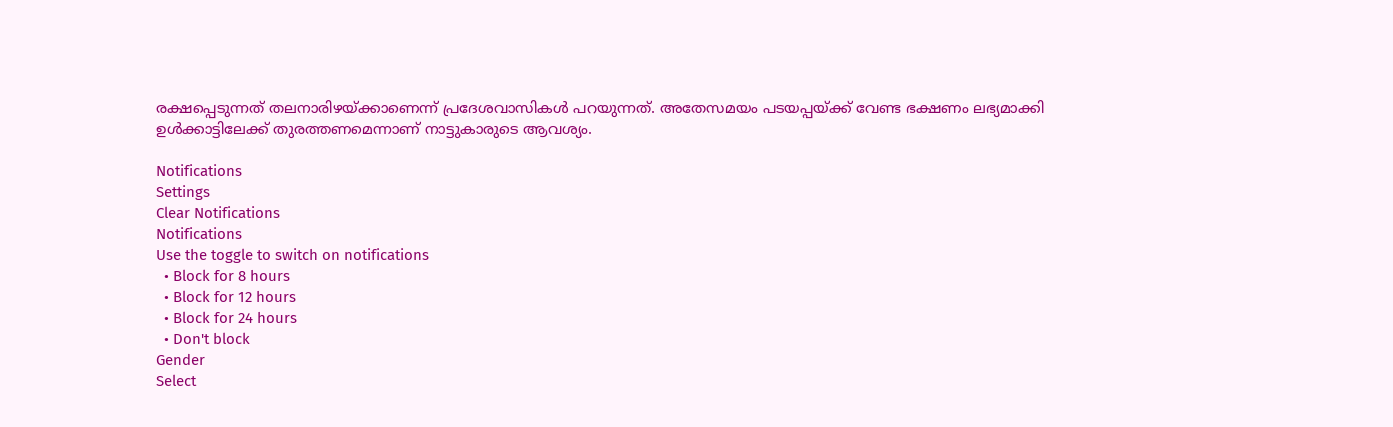രക്ഷപ്പെടുന്നത് തലനാരിഴയ്ക്കാണെന്ന് പ്രദേശവാസികള്‍ പറയുന്നത്. അതേസമയം പടയപ്പയ്ക്ക് വേണ്ട ഭക്ഷണം ലഭ്യമാക്കി ഉള്‍ക്കാട്ടിലേക്ക് തുരത്തണമെന്നാണ് നാട്ടുകാരുടെ ആവശ്യം.

Notifications
Settings
Clear Notifications
Notifications
Use the toggle to switch on notifications
  • Block for 8 hours
  • Block for 12 hours
  • Block for 24 hours
  • Don't block
Gender
Select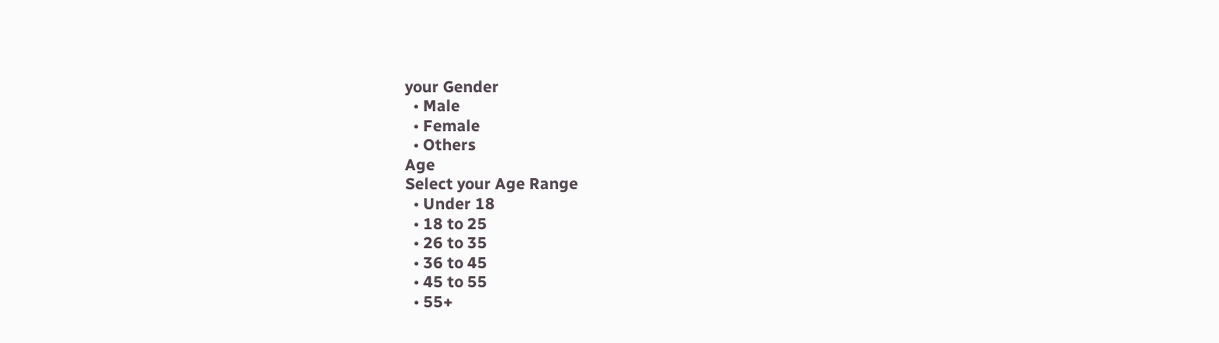your Gender
  • Male
  • Female
  • Others
Age
Select your Age Range
  • Under 18
  • 18 to 25
  • 26 to 35
  • 36 to 45
  • 45 to 55
  • 55+